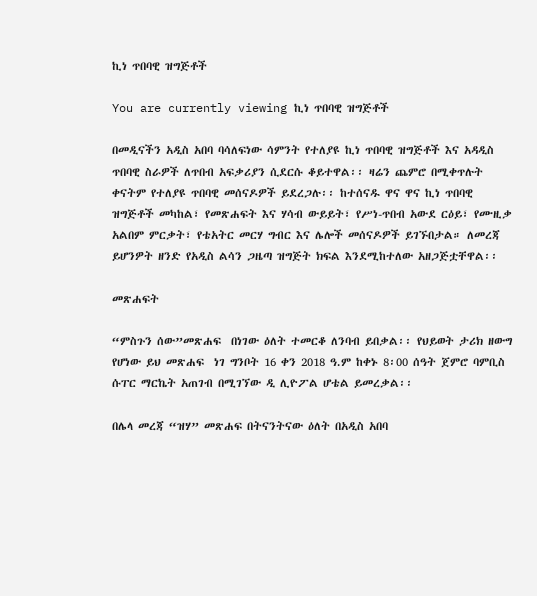ኪነ ጥበባዊ ዝግጅቶች

You are currently viewing ኪነ ጥበባዊ ዝግጅቶች

በመዲናችን አዲስ አበባ ባሳለፍነው ሳምንት የተለያዩ ኪነ ጥበባዊ ዝግጅቶች እና አዳዲስ ጥበባዊ ስራዎች ለጥበብ አፍቃሪያን ሲደርሱ ቆይተዋል፡፡ ዛሬን ጨምሮ በሚቀጥሉት ቀናትም የተለያዩ ጥበባዊ መሰናዶዎች ይደረጋሉ፡፡ ከተሰናዱ ዋና ዋና ኪነ ጥበባዊ ዝግጅቶች መካከል፣ የመጽሐፍት እና ሃሳብ ውይይት፣ የሥነ-ጥበብ አውደ ርዕይ፣ የሙዚቃ አልበም ምርቃት፣ የቴአትር መርሃ ግብር እና ሌሎች መሰናዶዎች ይገኙበታል። ለመረጃ ይሆንዎት ዘንድ የአዲስ ልሳን ጋዜጣ ዝግጅት ክፍል እንደሚከተለው አዘጋጅቷቸዋል፡፡

መጽሐፍት

“ምስጉን ሰው”መጽሐፍ  በነገው ዕለት ተመርቆ ለንባብ ይበቃል፡፡ የህይወት ታሪክ ዘውግ የሆነው ይህ መጽሐፍ  ነገ ግንቦት 16 ቀን 2018 ዓ.ም ከቀኑ 8፡00 ሰዓት ጀምሮ ባምቢስ ሱፐር ማርኬት አጠገብ በሚገኘው ዲ ሊዮፖል ሆቴል ይመረቃል፡፡

በሌላ መረጃ “ዝሃ” መጽሐፍ በትናንትናው ዕለት በአዲስ አበባ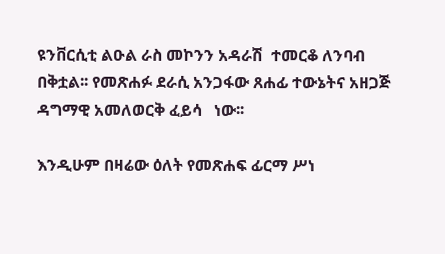ዩንቨርሲቲ ልዑል ራስ መኮንን አዳራሽ  ተመርቆ ለንባብ በቅቷል፡፡ የመጽሐፉ ደራሲ አንጋፋው ጸሐፊ ተውኔትና አዘጋጅ ዳግማዊ አመለወርቅ ፈይሳ   ነው፡፡

እንዲሁም በዛሬው ዕለት የመጽሐፍ ፊርማ ሥነ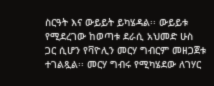ስርዓት እና ውይይት ይካሄዳል፡፡ ውይይቱ የሚደረገው ከወጣቱ ደራሲ አህመድ ሁስ ጋር ሲሆን የቫዮሊን መርሃ ግብርም መዘጋጀቱ ተገልጿል፡፡ መርሃ ግብሩ የሚካሄደው ለገሃር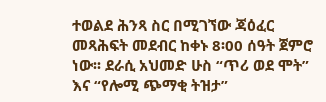ተወልደ ሕንጻ ስር በሚገኘው ጃዕፈር መጻሕፍት መደብር ከቀኑ 8፡00 ሰዓት ጀምሮ ነው፡፡ ደራሲ አህመድ ሁስ “ጥሪ ወደ ሞት” እና “የሎሚ ጭማቂ ትዝታ”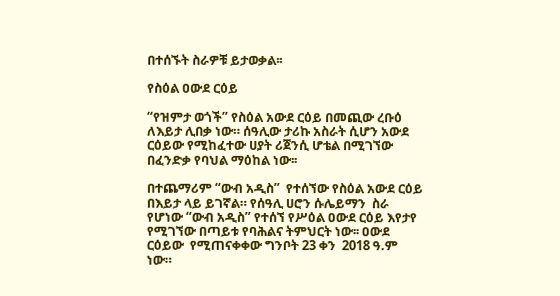በተሰኙት ስራዎቹ ይታወቃል፡፡

የስዕል ዐውደ ርዕይ

“የዝምታ ወጎች” የስዕል አውደ ርዕይ በመጪው ረቡዕ ለእይታ ሊበቃ ነው። ሰዓሊው ታሪኩ አስራት ሲሆን አውደ ርዕይው የሚከፈተው ሀያት ሪጀንሲ ሆቴል በሚገኘው በፈንድቃ የባህል ማዕከል ነው፡፡

በተጨማሪም “ውብ አዲስ”  የተሰኘው የስዕል አውደ ርዕይ በእይታ ላይ ይገኛል። የሰዓሊ ሀሮን ሱሌይማን  ስራ የሆነው “ውብ አዲስ” የተሰኘ የሥዕል ዐውደ ርዕይ እየታየ የሚገኘው በጣይቱ የባሕልና ትምህርት ነው፡፡ ዐውደ ርዕይው  የሚጠናቀቀው ግንቦት 23 ቀን  2018 ዓ.ም ነው።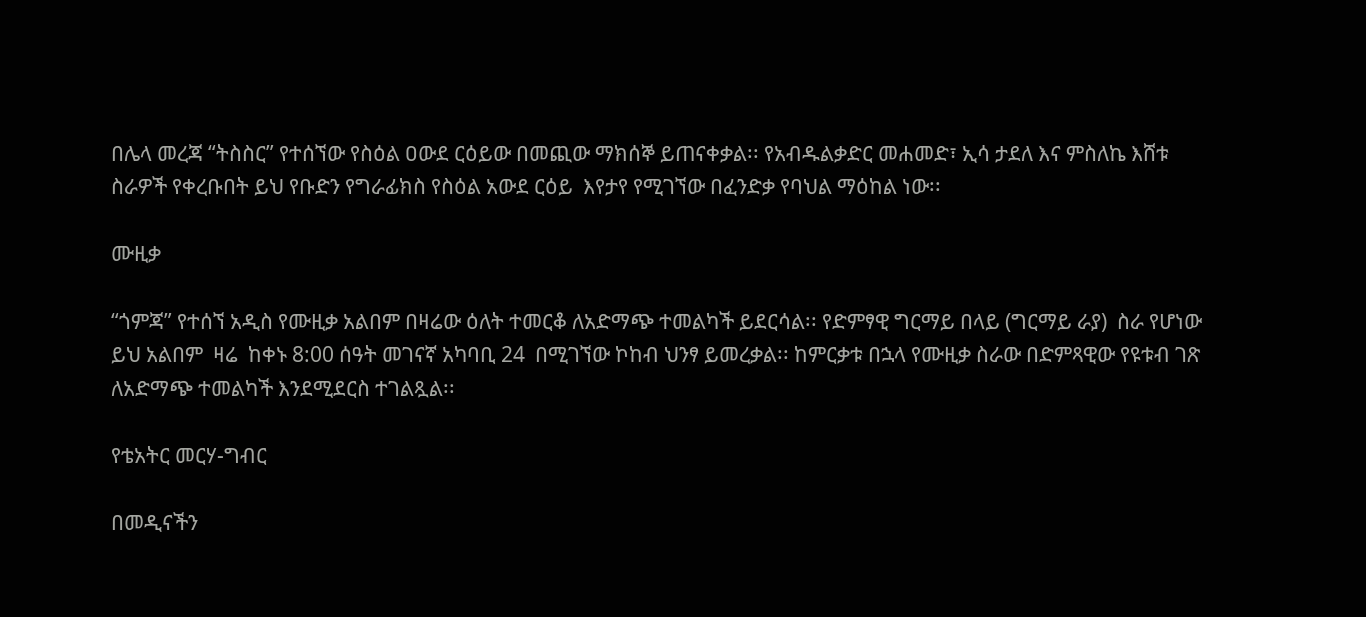በሌላ መረጃ “ትስስር” የተሰኘው የስዕል ዐውደ ርዕይው በመጪው ማክሰኞ ይጠናቀቃል፡፡ የአብዱልቃድር መሐመድ፣ ኢሳ ታደለ እና ምስለኬ እሸቱ ስራዎች የቀረቡበት ይህ የቡድን የግራፊክስ የስዕል አውደ ርዕይ  እየታየ የሚገኘው በፈንድቃ የባህል ማዕከል ነው፡፡

ሙዚቃ

“ጎምጃ” የተሰኘ አዲስ የሙዚቃ አልበም በዛሬው ዕለት ተመርቆ ለአድማጭ ተመልካች ይደርሳል፡፡ የድምፃዊ ግርማይ በላይ (ግርማይ ራያ)  ስራ የሆነው ይህ አልበም  ዛሬ  ከቀኑ 8:00 ሰዓት መገናኛ አካባቢ 24  በሚገኘው ኮከብ ህንፃ ይመረቃል፡፡ ከምርቃቱ በኋላ የሙዚቃ ስራው በድምጻዊው የዩቱብ ገጽ  ለአድማጭ ተመልካች እንደሚደርስ ተገልጿል፡፡

የቴአትር መርሃ-ግብር

በመዲናችን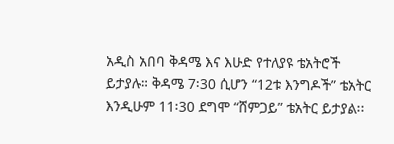አዲስ አበባ ቅዳሜ እና እሁድ የተለያዩ ቴአትሮች ይታያሉ። ቅዳሜ 7፡30 ሲሆን “12ቱ እንግዶች” ቴአትር እንዲሁም 11፡30 ደግሞ “ሸምጋይ” ቴአትር ይታያል፡፡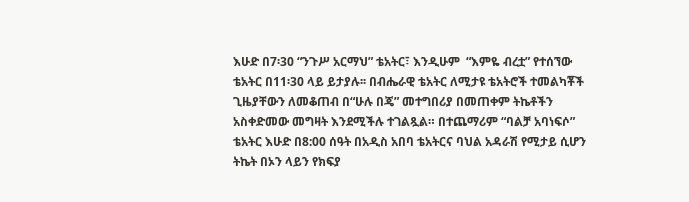እሁድ በ7፡30 “ንጉሥ አርማህ” ቴአትር፣ እንዲሁም  “እምዬ ብረቷ” የተሰኘው ቴአትር በ11፡30 ላይ ይታያሉ፡፡ በብሔራዊ ቴአትር ለሚታዩ ቴአትሮች ተመልካቾች ጊዜያቸውን ለመቆጠብ በ“ሁሉ በጄ” መተግበሪያ በመጠቀም ትኬቶችን አስቀድመው መግዛት እንደሚችሉ ተገልጿል። በተጨማሪም “ባልቻ አባነፍሶ” ቴአትር እሁድ በ8:00 ሰዓት በአዲስ አበባ ቴአትርና ባህል አዳራሽ የሚታይ ሲሆን ትኬት በኦን ላይን የክፍያ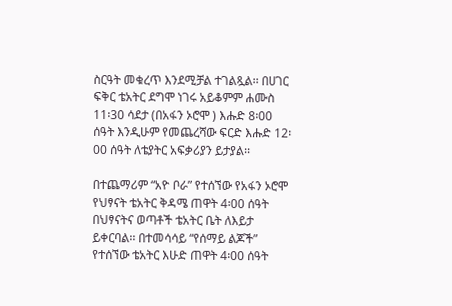ስርዓት መቁረጥ እንደሚቻል ተገልጿል፡፡ በሀገር ፍቅር ቴአትር ደግሞ ነገሩ አይቆምም ሐሙስ 11፡30 ሳደታ (በአፋን ኦሮሞ ) እሑድ 8፡00 ሰዓት እንዲሁም የመጨረሻው ፍርድ እሑድ 12፡00 ሰዓት ለቴያትር አፍቃሪያን ይታያል፡፡

በተጨማሪም “አዮ ቦራ” የተሰኘው የአፋን ኦሮሞ የህፃናት ቴአትር ቅዳሜ ጠዋት 4፡00 ሰዓት በህፃናትና ወጣቶች ቴአትር ቤት ለእይታ ይቀርባል፡፡ በተመሳሳይ “የሰማይ ልጆች” የተሰኘው ቴአትር እሁድ ጠዋት 4፡00 ሰዓት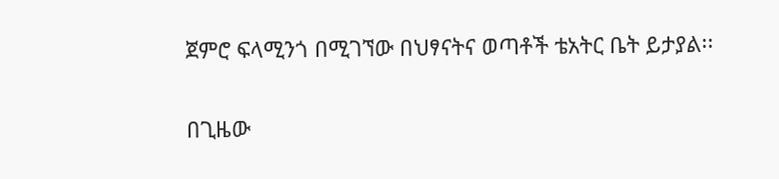ጀምሮ ፍላሚንጎ በሚገኘው በህፃናትና ወጣቶች ቴአትር ቤት ይታያል፡፡

በጊዜው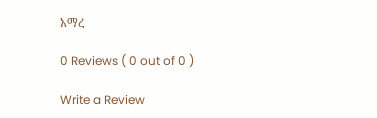አማረ

0 Reviews ( 0 out of 0 )

Write a Review